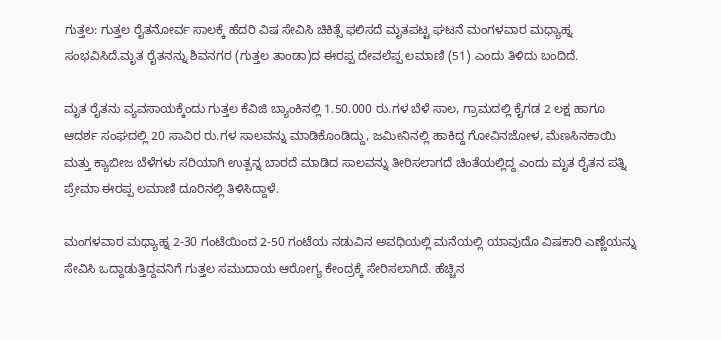ಗುತ್ತಲ: ಗುತ್ತಲ ರೈತನೋರ್ವ ಸಾಲಕ್ಕೆ ಹೆದರಿ ವಿಷ ಸೇವಿಸಿ ಚಿಕಿತ್ಸೆ ಫಲಿಸದೆ ಮೃತಪಟ್ಟ ಘಟನೆ ಮಂಗಳವಾರ ಮಧ್ಯಾಹ್ನ ಸಂಭವಿಸಿದೆ.ಮೃತ ರೈತನನ್ನು ಶಿವನಗರ (ಗುತ್ತಲ ತಾಂಡಾ)ದ ಈರಪ್ಪ ದೇವಲೆಪ್ಪ ಲಮಾಣಿ (51) ಎಂದು ತಿಳಿದು ಬಂದಿದೆ.

ಮೃತ ರೈತನು ವ್ಯವಸಾಯಕ್ಕೆಂದು ಗುತ್ತಲ ಕೆವಿಜಿ ಬ್ಯಾಂಕಿನಲ್ಲಿ 1.50.000 ರು.ಗಳ ಬೆಳೆ ಸಾಲ, ಗ್ರಾಮದಲ್ಲಿ ಕೈಗಡ 2 ಲಕ್ಷ ಹಾಗೂ ಆದರ್ಶ ಸಂಘದಲ್ಲಿ 20 ಸಾವಿರ ರು.ಗಳ ಸಾಲವನ್ನು ಮಾಡಿಕೊಂಡಿದ್ದು, ಜಮೀನಿನಲ್ಲಿ ಹಾಕಿದ್ದ ಗೋವಿನಜೋಳ, ಮೆಣಸಿನಕಾಯಿ ಮತ್ತು ಕ್ಯಾಬೀಜ ಬೆಳೆಗಳು ಸರಿಯಾಗಿ ಉತ್ಪನ್ನ ಬಾರದೆ ಮಾಡಿದ ಸಾಲವನ್ನು ತೀರಿಸಲಾಗದೆ ಚಿಂತೆಯಲ್ಲಿದ್ದ ಎಂದು ಮೃತ ರೈತನ ಪತ್ನಿ ಪ್ರೇಮಾ ಈರಪ್ಪ ಲಮಾಣಿ ದೂರಿನಲ್ಲಿ ತಿಳಿಸಿದ್ದಾಳೆ.

ಮಂಗಳವಾರ ಮಧ್ಯಾಹ್ನ 2-30 ಗಂಟೆಯಿಂದ 2-50 ಗಂಟೆಯ ನಡುವಿನ ಅವಧಿಯಲ್ಲಿ ಮನೆಯಲ್ಲಿ ಯಾವುದೊ ವಿಷಕಾರಿ ಎಣ್ಣೆಯನ್ನು ಸೇವಿಸಿ ಒದ್ದಾಡುತ್ತಿದ್ದವನಿಗೆ ಗುತ್ತಲ ಸಮುದಾಯ ಆರೋಗ್ಯ ಕೇಂದ್ರಕ್ಕೆ ಸೇರಿಸಲಾಗಿದೆ. ಹೆಚ್ಚಿನ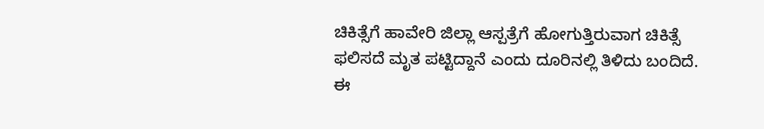ಚಿಕಿತ್ಸೆಗೆ ಹಾವೇರಿ ಜಿಲ್ಲಾ ಆಸ್ಪತ್ರೆಗೆ ಹೋಗುತ್ತಿರುವಾಗ ಚಿಕಿತ್ಸೆ ಫಲಿಸದೆ ಮೃತ ಪಟ್ಟಿದ್ದಾನೆ ಎಂದು ದೂರಿನಲ್ಲಿ ತಿಳಿದು ಬಂದಿದೆ. ಈ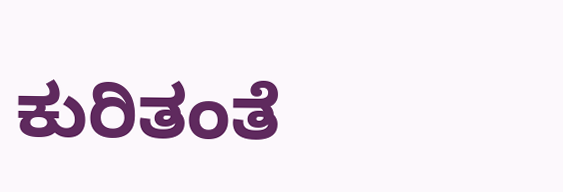ಕುರಿತಂತೆ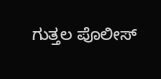ಗುತ್ತಲ ಪೊಲೀಸ್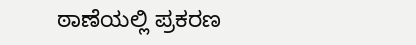ಠಾಣೆಯಲ್ಲಿ ಪ್ರಕರಣ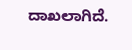ದಾಖಲಾಗಿದೆ.